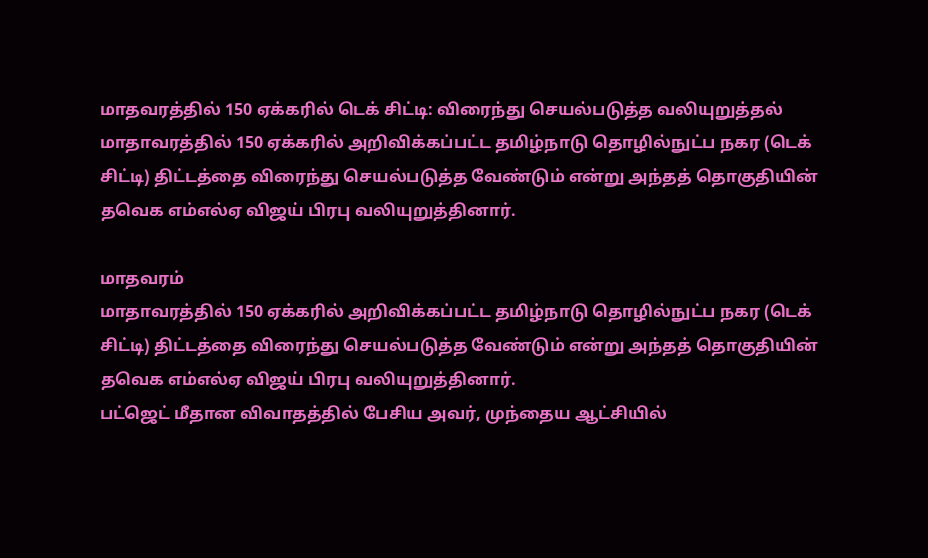மாதவரத்தில் 150 ஏக்கரில் டெக் சிட்டி: விரைந்து செயல்படுத்த வலியுறுத்தல்
மாதாவரத்தில் 150 ஏக்கரில் அறிவிக்கப்பட்ட தமிழ்நாடு தொழில்நுட்ப நகர (டெக் சிட்டி) திட்டத்தை விரைந்து செயல்படுத்த வேண்டும் என்று அந்தத் தொகுதியின் தவெக எம்எல்ஏ விஜய் பிரபு வலியுறுத்தினார்.

மாதவரம்
மாதாவரத்தில் 150 ஏக்கரில் அறிவிக்கப்பட்ட தமிழ்நாடு தொழில்நுட்ப நகர (டெக் சிட்டி) திட்டத்தை விரைந்து செயல்படுத்த வேண்டும் என்று அந்தத் தொகுதியின் தவெக எம்எல்ஏ விஜய் பிரபு வலியுறுத்தினார்.
பட்ஜெட் மீதான விவாதத்தில் பேசிய அவர், முந்தைய ஆட்சியில்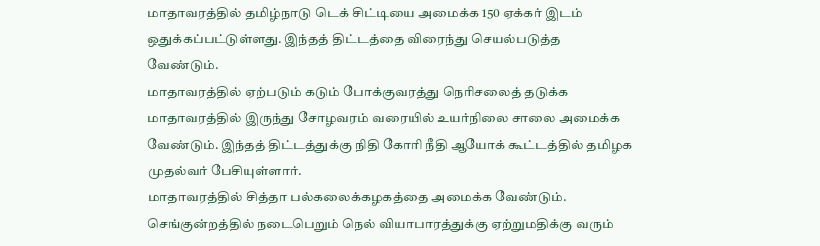மாதாவரத்தில் தமிழ்நாடு டெக் சிட்டியை அமைக்க 150 ஏக்கர் இடம் ஒதுக்கப்பட்டுள்ளது. இந்தத் திட்டத்தை விரைந்து செயல்படுத்த வேண்டும்.
மாதாவரத்தில் ஏற்படும் கடும் போக்குவரத்து நெரிசலைத் தடுக்க மாதாவரத்தில் இருந்து சோழவரம் வரையில் உயர்நிலை சாலை அமைக்க வேண்டும். இந்தத் திட்டத்துக்கு நிதி கோரி நீதி ஆயோக் கூட்டத்தில் தமிழக முதல்வர் பேசியுள்ளார்.
மாதாவரத்தில் சித்தா பல்கலைக்கழகத்தை அமைக்க வேண்டும். செங்குன்றத்தில் நடைபெறும் நெல் வியாபாரத்துக்கு ஏற்றுமதிக்கு வரும்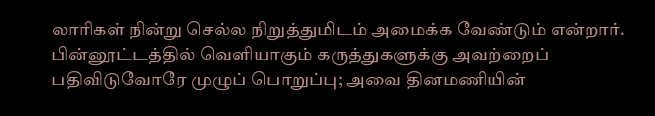லாரிகள் நின்று செல்ல நிறுத்துமிடம் அமைக்க வேண்டும் என்றார்.
பின்னூட்டத்தில் வெளியாகும் கருத்துகளுக்கு அவற்றைப் பதிவிடுவோரே முழுப் பொறுப்பு; அவை தினமணியின்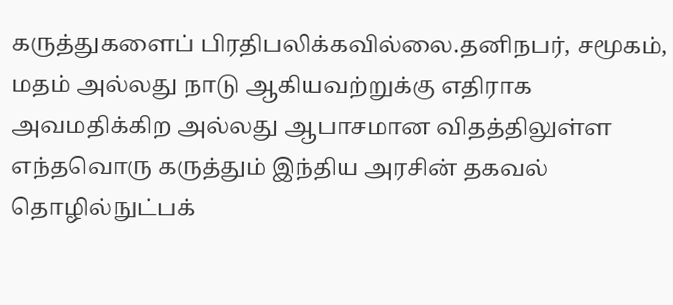கருத்துகளைப் பிரதிபலிக்கவில்லை.தனிநபர், சமூகம், மதம் அல்லது நாடு ஆகியவற்றுக்கு எதிராக அவமதிக்கிற அல்லது ஆபாசமான விதத்திலுள்ள எந்தவொரு கருத்தும் இந்திய அரசின் தகவல் தொழில்நுட்பக்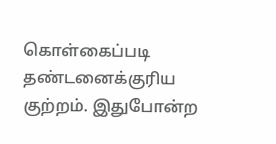கொள்கைப்படி தண்டனைக்குரிய குற்றம். இதுபோன்ற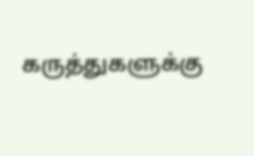கருத்துகளுக்கு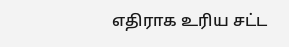எதிராக உரிய சட்ட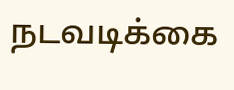நடவடிக்கை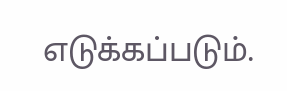எடுக்கப்படும்.